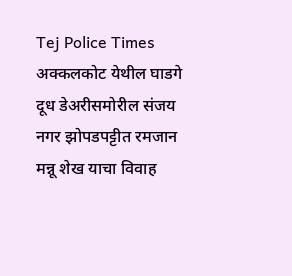Tej Police Times
अक्कलकोट येथील घाडगे दूध डेअरीसमोरील संजय नगर झोपडपट्टीत रमजान मन्नू शेख याचा विवाह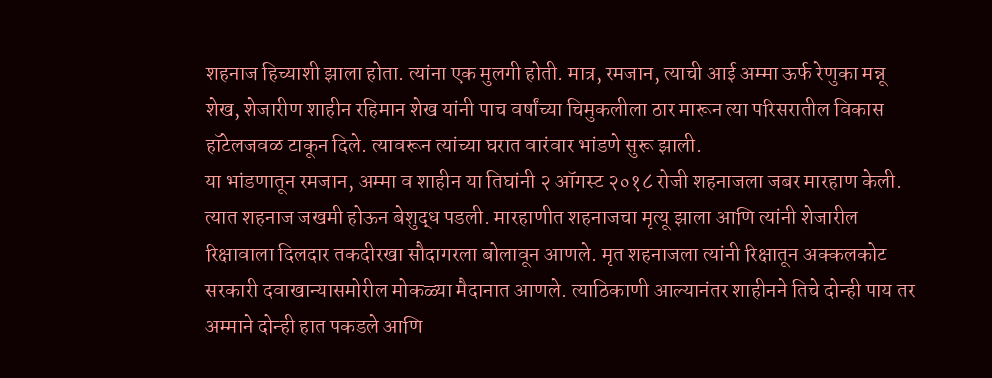शहनाज हिच्याशी झाला होता. त्यांना एक मुलगी होती. मात्र, रमजान, त्याची आई अम्मा ऊर्फ रेणुका मन्नू शेख, शेजारीण शाहीन रहिमान शेख यांनी पाच वर्षांच्या चिमुकलीला ठार मारून त्या परिसरातील विकास हॉटेलजवळ टाकून दिले. त्यावरून त्यांच्या घरात वारंवार भांडणे सुरू झाली.
या भांडणातून रमजान, अम्मा व शाहीन या तिघांनी २ ऑगस्ट २०१८ रोजी शहनाजला जबर मारहाण केली. त्यात शहनाज जखमी होऊन बेशुद्ध पडली. मारहाणीत शहनाजचा मृत्यू झाला आणि त्यांनी शेजारील रिक्षावाला दिलदार तकदीरखा सौदागरला बोलावून आणले. मृत शहनाजला त्यांनी रिक्षातून अक्कलकोट सरकारी दवाखान्यासमोरील मोकळ्या मैदानात आणले. त्याठिकाणी आल्यानंतर शाहीनने तिचे दोन्ही पाय तर अम्माने दोन्ही हात पकडले आणि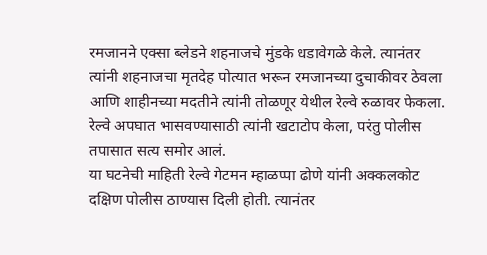रमजानने एक्सा ब्लेडने शहनाजचे मुंडके धडावेगळे केले. त्यानंतर त्यांनी शहनाजचा मृतदेह पोत्यात भरून रमजानच्या दुचाकीवर ठेवला आणि शाहीनच्या मदतीने त्यांनी तोळणूर येथील रेल्वे रुळावर फेकला.
रेल्वे अपघात भासवण्यासाठी त्यांनी खटाटोप केला, परंतु पोलीस तपासात सत्य समोर आलं.
या घटनेची माहिती रेल्वे गेटमन म्हाळप्पा ढोणे यांनी अक्कलकोट दक्षिण पोलीस ठाण्यास दिली होती. त्यानंतर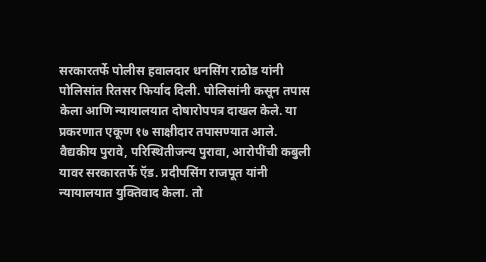सरकारतर्फे पोलीस हवालदार धनसिंग राठोड यांनी पोलिसांत रितसर फिर्याद दिली. पोलिसांनी कसून तपास केला आणि न्यायालयात दोषारोपपत्र दाखल केले. या प्रकरणात एकूण १७ साक्षीदार तपासण्यात आले. वैद्यकीय पुरावे, परिस्थितीजन्य पुरावा, आरोपींची कबुली यावर सरकारतर्फे ऍड. प्रदीपसिंग राजपूत यांनी न्यायालयात युक्तिवाद केला. तो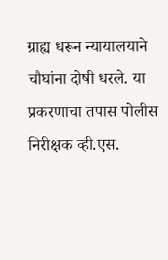ग्राह्य धरून न्यायालयाने चौघांना दोषी धरले. या प्रकरणाचा तपास पोलीस निरीक्षक व्ही.एस.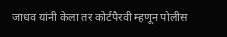जाधव यांनी केला तर कोर्टपैरवी म्हणून पोलीस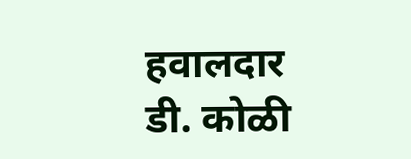हवालदार डी. कोळी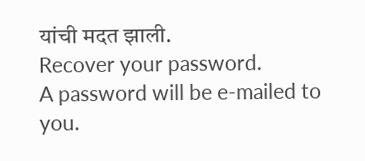यांची मदत झाली.
Recover your password.
A password will be e-mailed to you.